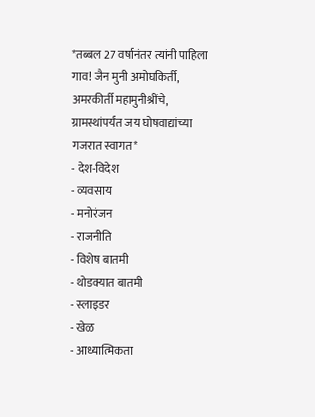*तब्बल 27 वर्षानंतर त्यांनी पाहिला गाव! जैन मुनी अमोघकिर्ती, अमरकीर्ती महामुनीश्रींचे, ग्रामस्थांपर्यंत जय घोषवाद्यांच्या गजरात स्वागत*
- देश-विदेश
- व्यवसाय
- मनोरंजन
- राजनीति
- विशेष बातमी
- थोडक्यात बातमी
- स्लाइडर
- खेळ
- आध्यात्मिकता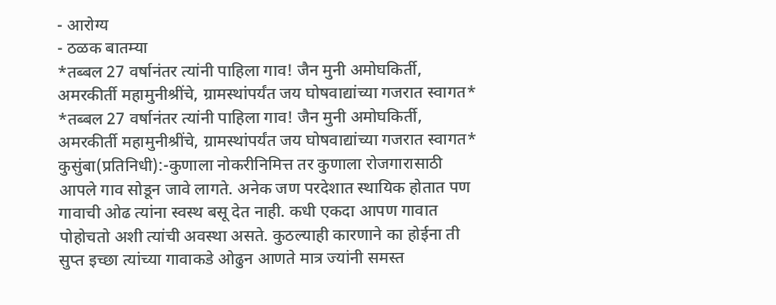- आरोग्य
- ठळक बातम्या
*तब्बल 27 वर्षानंतर त्यांनी पाहिला गाव! जैन मुनी अमोघकिर्ती, अमरकीर्ती महामुनीश्रींचे, ग्रामस्थांपर्यंत जय घोषवाद्यांच्या गजरात स्वागत*
*तब्बल 27 वर्षानंतर त्यांनी पाहिला गाव! जैन मुनी अमोघकिर्ती, अमरकीर्ती महामुनीश्रींचे, ग्रामस्थांपर्यंत जय घोषवाद्यांच्या गजरात स्वागत*
कुसुंबा(प्रतिनिधी):-कुणाला नोकरीनिमित्त तर कुणाला रोजगारासाठी आपले गाव सोडून जावे लागते. अनेक जण परदेशात स्थायिक होतात पण गावाची ओढ त्यांना स्वस्थ बसू देत नाही. कधी एकदा आपण गावात पोहोचतो अशी त्यांची अवस्था असते. कुठल्याही कारणाने का होईना ती सुप्त इच्छा त्यांच्या गावाकडे ओढुन आणते मात्र ज्यांनी समस्त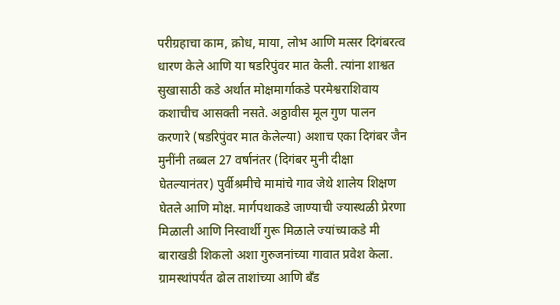परीग्रहाचा काम, क्रोध, माया, लोभ आणि मत्सर दिगंबरत्व धारण केले आणि या षडरिपुंवर मात केली. त्यांना शाश्वत सुखासाठी कडे अर्थात मोक्षमार्गाकडे परमेश्वराशिवाय कशाचीच आसक्ती नसते. अठ्ठावीस मूल गुण पालन करणारे (षडरिपुंवर मात केलेल्या) अशाच एका दिगंबर जैन मुनींनी तब्बल 27 वर्षानंतर (दिगंबर मुनी दीक्षा घेतल्यानंतर) पुर्वीश्रमीचे मामांचे गाव जेथे शालेय शिक्षण घेतले आणि मोक्ष. मार्गपथाकडे जाण्याची ज्यास्थळी प्रेरणा मिळाली आणि निस्वार्थी गुरू मिळाले ज्यांच्याकडे मी बाराखडी शिकलो अशा गुरुजनांच्या गावात प्रवेश केला. ग्रामस्थांपर्यंत ढोल ताशांच्या आणि बँड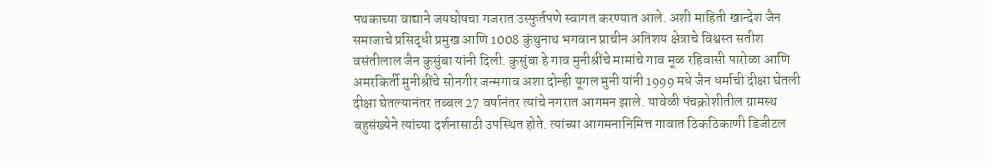पथकाच्या वाद्याने जयघोषचा गजरात उस्फुर्तपणे स्वागत करण्यात आले. अशी माहिती खान्देश जैन समाजाचे प्रसिद्धी प्रमुख आणि 1008 कुंथुनाथ भगवान प्राचीन अतिशय क्षेत्राचे विश्वस्त सतीश वसंतीलाल जैन कुसुंबा यांनी दिली. कुसुंबा हे गाव मुनीश्रींचे मामांचे गाव मूळ रहिवासी पारोळा आणि अमरकिर्ती मुनीश्रींचे सोनगीर जन्मगाव अशा दोन्ही यूगल मुनी यांनी 1999 मधे जैन धर्माची दीक्षा घेतली दीक्षा घेतल्यानंतर तब्बल 27 वर्षानंतर त्यांचे नगरात आगमन झाले. यावेळी पंचक्रोशीतील ग्रामस्थ बहुसंख्येने त्यांच्या दर्शनासाठी उपस्थित होते. त्यांच्या आगमनानिमित्त गावात ठिकठिकाणी डिजीटल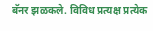बॅनर झळकले. विविध प्रत्यक्ष प्रत्येक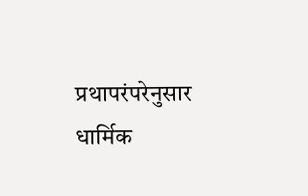प्रथापरंपरेनुसार धार्मिक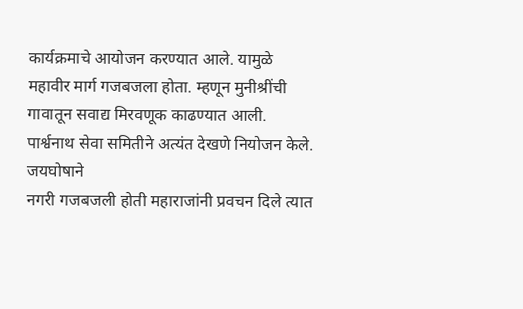कार्यक्रमाचे आयोजन करण्यात आले. यामुळे महावीर मार्ग गजबजला होता. म्हणून मुनीश्रींची गावातून सवाद्य मिरवणूक काढण्यात आली. पार्श्वनाथ सेवा समितीने अत्यंत देखणे नियोजन केले. जयघोषाने
नगरी गजबजली होती महाराजांनी प्रवचन दिले त्यात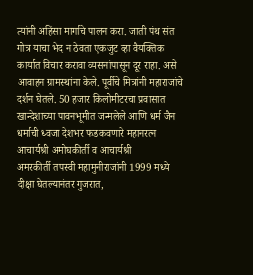त्यांनी अहिंसा मार्गाचे पालन करा. जाती पंथ संत गोत्र याचा भेद न ठेवता एकजुट व्हा वैयक्तिक कार्यात विचार करावा व्यसनांपासून दूर राहा. असे आवाहन ग्रामस्थांना केले. पूर्वीचे मित्रांनी महाराजांचे दर्शन घेतले. 50 हजार किलोमीटरचा प्रवासात खान्देशाच्या पावनभूमीत जन्मलेले आणि धर्म जैन धर्माची ध्वजा देशभर फडकवणारे महानरत्न आचार्यश्री अमोघकीर्ती व आचार्यश्री
अमरकीर्ती तपस्वी महामुनीराजांनी 1999 मध्ये दीक्षा घेतल्यानंतर गुजरात,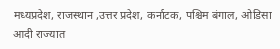मध्यप्रदेश, राजस्थान ,उत्तर प्रदेश, कर्नाटक, पश्चिम बंगाल, ओडिसा आदी राज्यात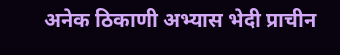अनेक ठिकाणी अभ्यास भेदी प्राचीन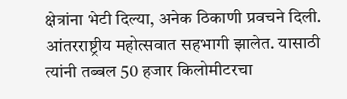क्षेत्रांना भेटी दिल्या, अनेक ठिकाणी प्रवचने दिली. आंतरराष्ट्रीय महोत्सवात सहभागी झालेत. यासाठी त्यांनी तब्बल 50 हजार किलोमीटरचा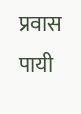प्रवास पायी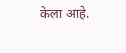केला आहे.